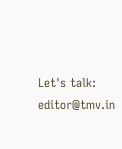Let's talk: editor@tmv.in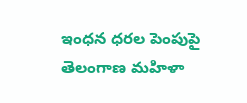ఇంధన ధరల పెంపుపై తెలంగాణ మహిళా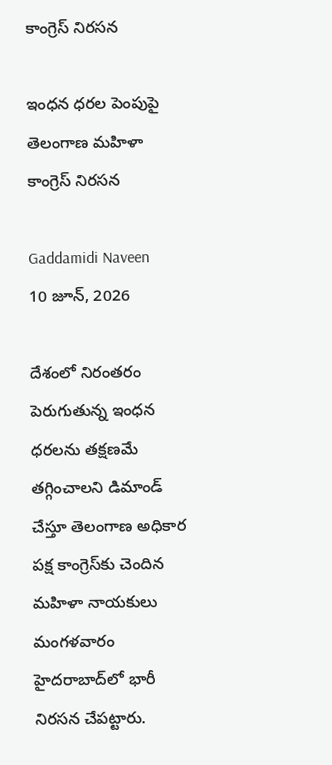కాంగ్రెస్ నిరసన

ఇంధన ధరల పెంపుపై తెలంగాణ మహిళా కాంగ్రెస్ నిరసన

Gaddamidi Naveen
10 జూన్, 2026

దేశంలో నిరంతరం పెరుగుతున్న ఇంధన ధరలను తక్షణమే తగ్గించాలని డిమాండ్ చేస్తూ తెలంగాణ అధికార పక్ష కాంగ్రెస్‌కు చెందిన మహిళా నాయకులు మంగళవారం హైదరాబాద్‌లో భారీ నిరసన చేపట్టారు.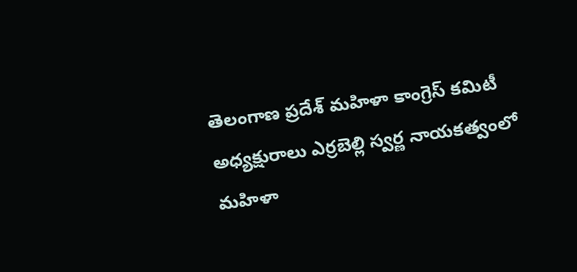తెలంగాణ ప్రదేశ్ మహిళా కాంగ్రెస్ కమిటీ అధ్యక్షురాలు ఎర్రబెల్లి స్వర్ణ నాయకత్వంలో మహిళా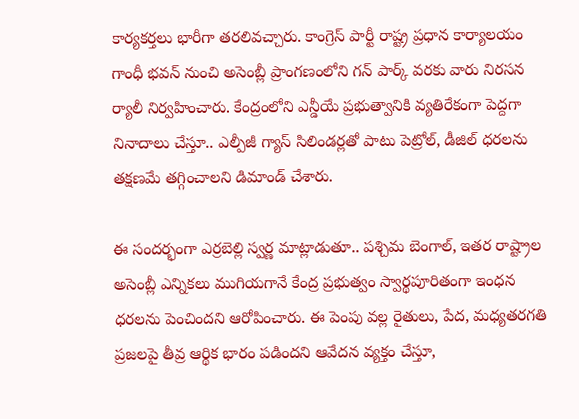కార్యకర్తలు భారీగా తరలివచ్చారు. కాంగ్రెస్ పార్టీ రాష్ట్ర ప్రధాన కార్యాలయం గాంధీ భవన్ నుంచి అసెంబ్లీ ప్రాంగణంలోని గన్ పార్క్ వరకు వారు నిరసన ర్యాలీ నిర్వహించారు. కేంద్రంలోని ఎన్డీయే ప్రభుత్వానికి వ్యతిరేకంగా పెద్దగా నినాదాలు చేస్తూ.. ఎల్పీజీ గ్యాస్ సిలిండర్లతో పాటు పెట్రోల్, డీజిల్ ధరలను తక్షణమే తగ్గించాలని డిమాండ్ చేశారు.

ఈ సందర్భంగా ఎర్రబెల్లి స్వర్ణ మాట్లాడుతూ.. పశ్చిమ బెంగాల్, ఇతర రాష్ట్రాల అసెంబ్లీ ఎన్నికలు ముగియగానే కేంద్ర ప్రభుత్వం స్వార్థపూరితంగా ఇంధన ధరలను పెంచిందని ఆరోపించారు. ఈ పెంపు వల్ల రైతులు, పేద, మధ్యతరగతి ప్రజలపై తీవ్ర ఆర్థిక భారం పడిందని ఆవేదన వ్యక్తం చేస్తూ,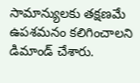సామాన్యులకు తక్షణమే ఉపశమనం కలిగించాలని డిమాండ్ చేశారు.